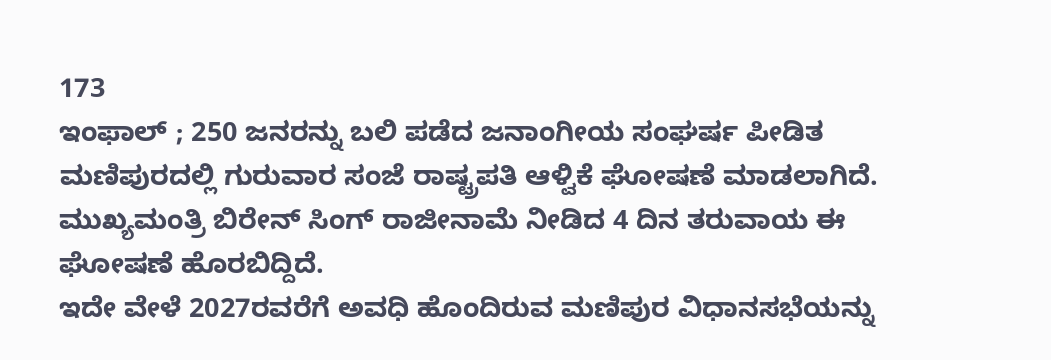173
ಇಂಫಾಲ್ ; 250 ಜನರನ್ನು ಬಲಿ ಪಡೆದ ಜನಾಂಗೀಯ ಸಂಘರ್ಷ ಪೀಡಿತ ಮಣಿಪುರದಲ್ಲಿ ಗುರುವಾರ ಸಂಜೆ ರಾಷ್ಟ್ರಪತಿ ಆಳ್ವಿಕೆ ಘೋಷಣೆ ಮಾಡಲಾಗಿದೆ. ಮುಖ್ಯಮಂತ್ರಿ ಬಿರೇನ್ ಸಿಂಗ್ ರಾಜೀನಾಮೆ ನೀಡಿದ 4 ದಿನ ತರುವಾಯ ಈ ಘೋಷಣೆ ಹೊರಬಿದ್ದಿದೆ.
ಇದೇ ವೇಳೆ 2027ರವರೆಗೆ ಅವಧಿ ಹೊಂದಿರುವ ಮಣಿಪುರ ವಿಧಾನಸಭೆಯನ್ನು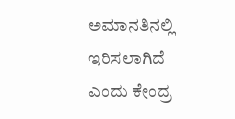ಅಮಾನತಿನಲ್ಲಿ ಇರಿಸಲಾಗಿದೆ ಎಂದು ಕೇಂದ್ರ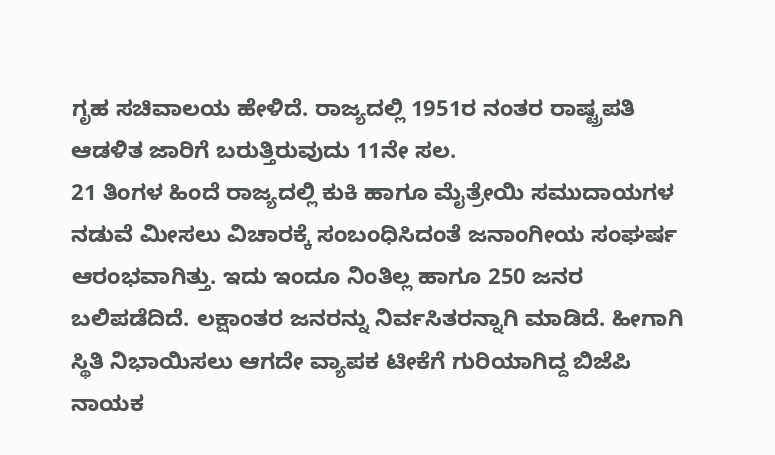ಗೃಹ ಸಚಿವಾಲಯ ಹೇಳಿದೆ. ರಾಜ್ಯದಲ್ಲಿ 1951ರ ನಂತರ ರಾಷ್ಟ್ರಪತಿ ಆಡಳಿತ ಜಾರಿಗೆ ಬರುತ್ತಿರುವುದು 11ನೇ ಸಲ.
21 ತಿಂಗಳ ಹಿಂದೆ ರಾಜ್ಯದಲ್ಲಿ ಕುಕಿ ಹಾಗೂ ಮೈತ್ರೇಯಿ ಸಮುದಾಯಗಳ ನಡುವೆ ಮೀಸಲು ವಿಚಾರಕ್ಕೆ ಸಂಬಂಧಿಸಿದಂತೆ ಜನಾಂಗೀಯ ಸಂಘರ್ಷ ಆರಂಭವಾಗಿತ್ತು. ಇದು ಇಂದೂ ನಿಂತಿಲ್ಲ ಹಾಗೂ 250 ಜನರ ಬಲಿಪಡೆದಿದೆ. ಲಕ್ಷಾಂತರ ಜನರನ್ನು ನಿರ್ವಸಿತರನ್ನಾಗಿ ಮಾಡಿದೆ. ಹೀಗಾಗಿ ಸ್ಥಿತಿ ನಿಭಾಯಿಸಲು ಆಗದೇ ವ್ಯಾಪಕ ಟೀಕೆಗೆ ಗುರಿಯಾಗಿದ್ದ ಬಿಜೆಪಿ ನಾಯಕ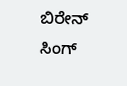ಬಿರೇನ್ ಸಿಂಗ್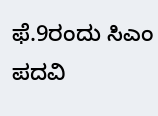ಫೆ.9ರಂದು ಸಿಎಂ ಪದವಿ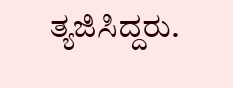ತ್ಯಜಿಸಿದ್ದರು.